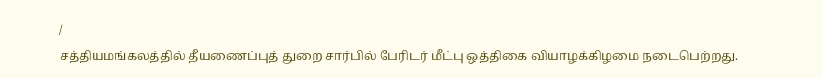/
சத்தியமங்கலத்தில் தீயணைப்புத் துறை சார்பில் பேரிடர் மீட்பு ஒத்திகை வியாழக்கிழமை நடைபெற்றது.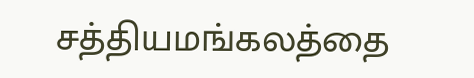சத்தியமங்கலத்தை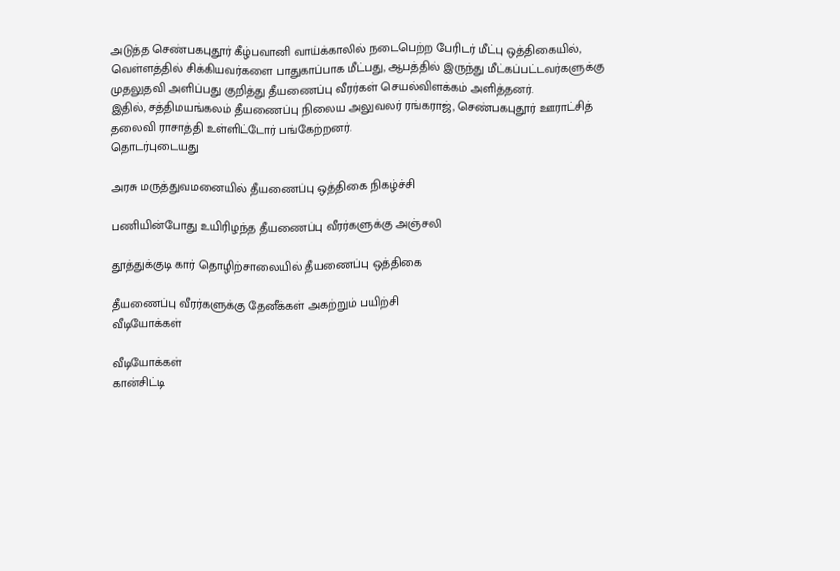அடுத்த செண்பகபுதூர் கீழ்பவானி வாய்க்காலில் நடைபெற்ற பேரிடர் மீட்பு ஒத்திகையில், வெள்ளத்தில் சிக்கியவர்களை பாதுகாப்பாக மீட்பது, ஆபத்தில் இருந்து மீட்கப்பட்டவர்களுக்கு முதலுதவி அளிப்பது குறித்து தீயணைப்பு வீரர்கள் செயல்விளக்கம் அளித்தனர்.
இதில், சத்திமயங்கலம் தீயணைப்பு நிலைய அலுவலர் ரங்கராஜ், செண்பகபுதூர் ஊராட்சித் தலைவி ராசாத்தி உள்ளிட்டோர் பங்கேற்றனர்.
தொடர்புடையது

அரசு மருத்துவமனையில் தீயணைப்பு ஒத்திகை நிகழ்ச்சி

பணியின்போது உயிரிழந்த தீயணைப்பு வீரர்களுக்கு அஞ்சலி

தூத்துக்குடி கார் தொழிற்சாலையில் தீயணைப்பு ஒத்திகை

தீயணைப்பு வீரர்களுக்கு தேனீக்கள் அகற்றும் பயிற்சி
வீடியோக்கள்

வீடியோக்கள்
கான்சிட்டி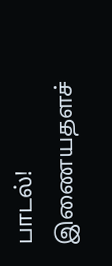பாடல்!
இணையதளச்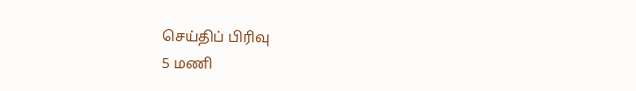செய்திப் பிரிவு
5 மணி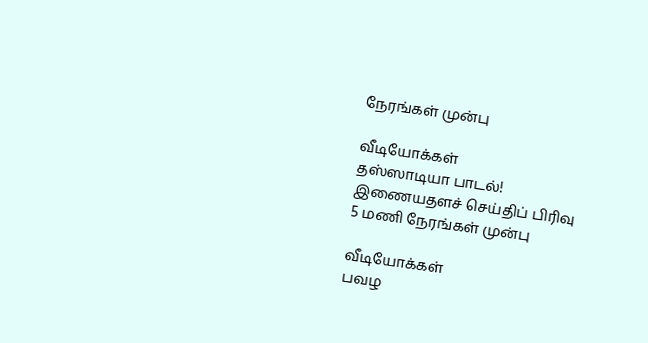நேரங்கள் முன்பு

வீடியோக்கள்
தஸ்ஸாடியா பாடல்!
இணையதளச் செய்திப் பிரிவு
5 மணி நேரங்கள் முன்பு

வீடியோக்கள்
பவழ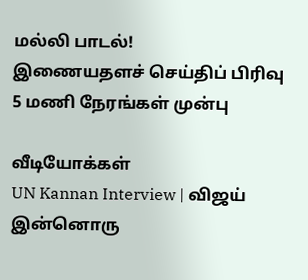மல்லி பாடல்!
இணையதளச் செய்திப் பிரிவு
5 மணி நேரங்கள் முன்பு

வீடியோக்கள்
UN Kannan Interview | விஜய் இன்னொரு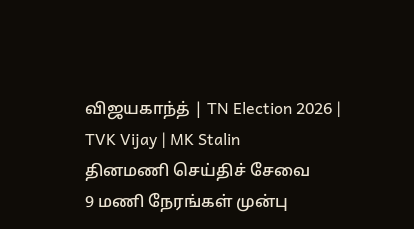விஜயகாந்த் | TN Election 2026 | TVK Vijay | MK Stalin
தினமணி செய்திச் சேவை
9 மணி நேரங்கள் முன்பு